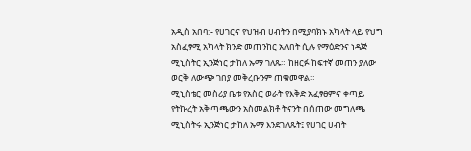አዲስ አበባ:- የሀገርና የህዝብ ሀብትን በሚያባክኑ አካላት ላይ የህግ አስፈፃሚ አካላት ክንድ መጠንከር አለበት ሲሉ የማዕድንና ነዳጅ ሚኒስትር ኢንጅነር ታከለ ኡማ ገለጹ። ከዘርፉ ከፍተኛ መጠን ያለው ወርቅ ለውጭ ገበያ መቅረቡንም ጠቁመዋል።
ሚኒስቴር መስሪያ ቤቱ የአስር ወራት የእቅድ አፈፃፀምና ቀጣይ የትኩረት አቅጣጫውን አስመልክቶ ትናንት በሰጠው መግለጫ ሚኒስትሩ ኢንጅነር ታከለ ኡማ እንደገለጹት፤ የሀገር ሀብት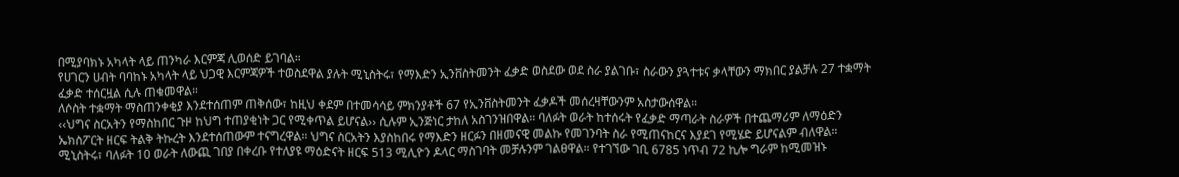በሚያባክኑ አካላት ላይ ጠንካራ እርምጃ ሊወሰድ ይገባል።
የሀገርን ሀብት ባባከኑ አካላት ላይ ህጋዊ እርምጃዎች ተወስደዋል ያሉት ሚኒስትሩ፣ የማእድን ኢንቨስትመንት ፈቃድ ወስደው ወደ ስራ ያልገቡ፣ ስራውን ያጓተቱና ቃላቸውን ማክበር ያልቻሉ 27 ተቋማት ፈቃድ ተሰርዟል ሲሉ ጠቁመዋል።
ለሶስት ተቋማት ማስጠንቀቂያ እንደተሰጠም ጠቅሰው፣ ከዚህ ቀደም በተመሳሳይ ምክንያቶች 67 የኢንቨስትመንት ፈቃዶች መሰረዛቸውንም አስታውሰዋል።
‹‹ህግና ስርአትን የማስከበር ጉዞ ከህግ ተጠያቂነት ጋር የሚቀጥል ይሆናል›› ሲሉም ኢንጅነር ታከለ አስገንዝበዋል። ባለፉት ወራት ከተሰሩት የፈቃድ ማጣራት ስራዎች በተጨማሪም ለማዕድን ኤክስፖርት ዘርፍ ትልቅ ትኩረት እንደተሰጠውም ተናግረዋል። ህግና ስርአትን እያስከበሩ የማእድን ዘርፉን በዘመናዊ መልኩ የመገንባት ስራ የሚጠናከርና እያደገ የሚሄድ ይሆናልም ብለዋል።
ሚኒስትሩ፣ ባለፉት 10 ወራት ለውጪ ገበያ በቀረቡ የተለያዩ ማዕድናት ዘርፍ 513 ሚሊዮን ዶላር ማስገባት መቻሉንም ገልፀዋል። የተገኘው ገቢ 6785 ነጥብ 72 ኪሎ ግራም ከሚመዝኑ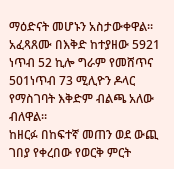ማዕድናት መሆኑን አስታውቀዋል። አፈጻጸሙ በእቅድ ከተያዘው 5921 ነጥብ 52 ኪሎ ግራም የመሸጥና 501ነጥብ 73 ሚሊዮን ዶላር የማስገባት እቅድም ብልጫ አለው ብለዋል።
ከዘርፉ በከፍተኛ መጠን ወደ ውጪ ገበያ የቀረበው የወርቅ ምርት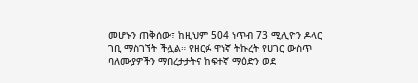መሆኑን ጠቅሰው፣ ከዚህም 504 ነጥብ 73 ሚሊዮን ዶላር ገቢ ማስገኘት ችሏል። የዘርፉ ዋነኛ ትኩረት የሀገር ውስጥ ባለሙያዎችን ማበረታታትና ከፍተኛ ማዕድን ወደ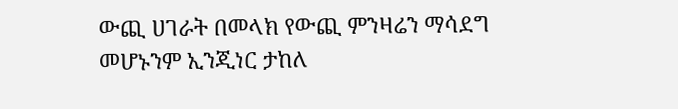ውጪ ሀገራት በመላክ የውጪ ምንዛሬን ማሳደግ መሆኑንም ኢንጂነር ታከለ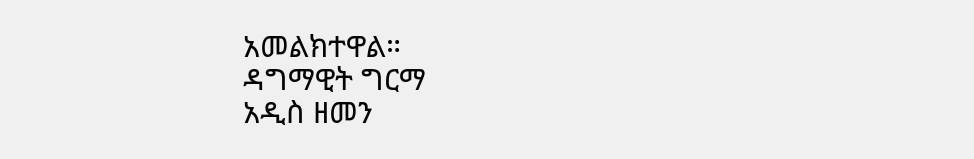አመልክተዋል።
ዳግማዊት ግርማ
አዲስ ዘመን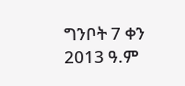ግንቦት 7 ቀን 2013 ዓ.ም